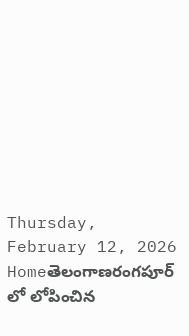Thursday, February 12, 2026
Homeతెలంగాణరంగపూర్ లో లోపించిన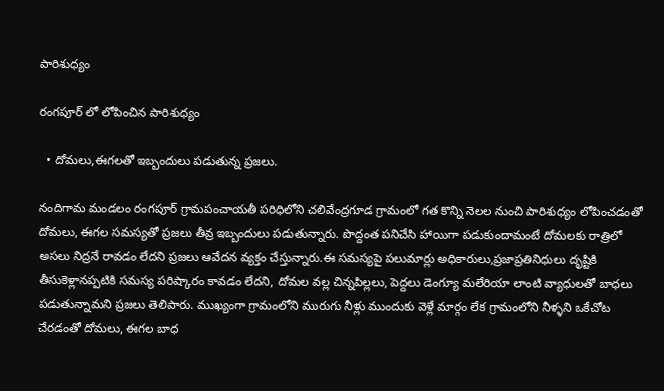పారిశుధ్యం

రంగపూర్ లో లోపించిన పారిశుధ్యం

  • దోమలు,ఈగలతో ఇబ్బందులు పడుతున్న ప్రజలు.

నందిగామ మండలం రంగపూర్ గ్రామపంచాయతీ పరిధిలోని చలివేంద్రగూడ గ్రామంలో గత కొన్ని నెలల నుంచి పారిశుధ్యం లోపించడంతో దోమలు, ఈగల సమస్యతో ప్రజలు తీవ్ర ఇబ్బందులు పడుతున్నారు. పొద్దంత పనిచేసి హాయిగా పడుకుందామంటే దోమలకు రాత్రిలో అసలు నిద్రనే రావడం లేదని ప్రజలు ఆవేదన వ్యక్తం చేస్తున్నారు.ఈ సమస్యపై పలుమార్లు అధికారులు,ప్రజాప్రతినిధులు దృష్టికి తీసుకెళ్లానప్పటికి సమస్య పరిష్కారం కావడం లేదని, దోమల వల్ల చిన్నపిల్లలు, పెద్దలు డెంగ్యూ మలేరియా లాంటి వ్యాధులతో బాధలు పడుతున్నామని ప్రజలు తెలిపారు. ముఖ్యంగా గ్రామంలోని మురుగు నీళ్లు ముందుకు వెళ్లే మార్గం లేక గ్రామంలోని నీళ్ళని ఒకేచోట చేరడంతో దోమలు, ఈగల బాధ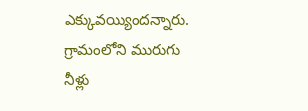ఎక్కువయ్యిందన్నారు. గ్రామంలోని మురుగు నీళ్లు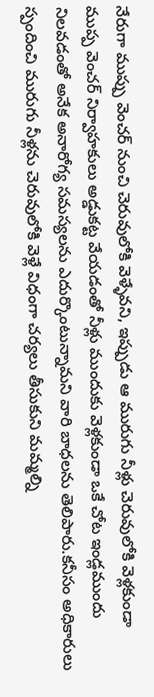నేరుగా ముప్పు వెంచర్ నుంచి చెరువులోకి వెళ్ళేవని, ఇప్పుడు ఆ మురుగు నీళ్లు చెరువులోకి వెళ్లకుండా ముప్ప వెంచర్ నిర్వాహకులు అడ్డుకట్ట వేయడంతో నీళ్లు ముందుకు వెళ్లకుండా ఒకే చోట ఇండ్లముందు నిలవడంతో అనేక అనారోగ్య సమస్యలను ఎదుర్కొంటున్నామని వారి బాధలను తెలిపారు.కనీసం అధికారులు స్పందించి మురుగు నీళ్లను చెరువులోకి వెళ్లే విధంగా చర్యలు తీసుకుని మమ్మల్ని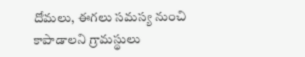దోమలు, ఈగలు సమస్య నుంచి కాపాడాలని గ్రామస్థులు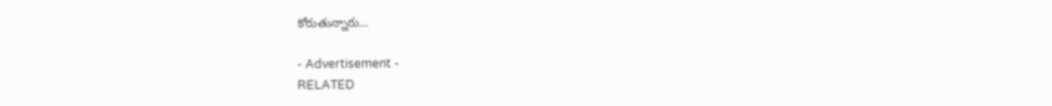కోరుతున్నారు…

- Advertisement -
RELATED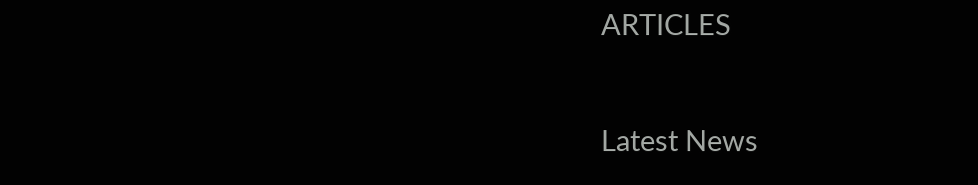ARTICLES

Latest News